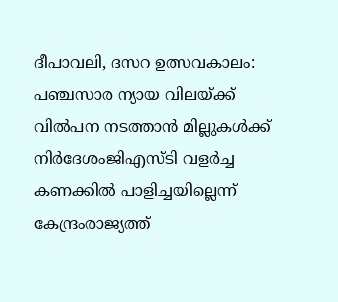ദീപാവലി, ദസറ ഉത്സവകാലം: പഞ്ചസാര ന്യായ വിലയ്ക്ക് വിൽപന നടത്താൻ മില്ലുകൾക്ക് നിർദേശംജിഎസ്ടി വളര്‍ച്ച കണക്കില്‍ പാളിച്ചയില്ലെന്ന് കേന്ദ്രംരാജ്യത്ത്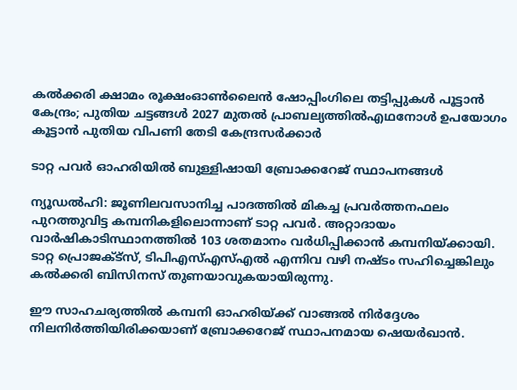കൽക്കരി ക്ഷാമം രൂക്ഷംഓൺലൈൻ ഷോപ്പിംഗിലെ തട്ടിപ്പുകൾ പൂട്ടാൻ കേന്ദ്രം; പുതിയ ചട്ടങ്ങൾ 2027 മുതൽ പ്രാബല്യത്തിൽഎഥനോള്‍ ഉപയോഗം കൂട്ടാൻ പുതിയ വിപണി തേടി കേന്ദ്രസർക്കാർ

ടാറ്റ പവര്‍ ഓഹരിയില്‍ ബുള്ളിഷായി ബ്രോക്കറേജ് സ്ഥാപനങ്ങള്‍

ന്യൂഡല്‍ഹി: ജൂണിലവസാനിച്ച പാദത്തില്‍ മികച്ച പ്രവര്‍ത്തനഫലം പുറത്തുവിട്ട കമ്പനികളിലൊന്നാണ് ടാറ്റ പവര്‍. അറ്റാദായം വാര്‍ഷികാടിസ്ഥാനത്തില്‍ 103 ശതമാനം വര്‍ധിപ്പിക്കാന്‍ കമ്പനിയ്ക്കായി. ടാറ്റ പ്രൊജക്ട്‌സ്, ടിപിഎസ്എസ്എല്‍ എന്നിവ വഴി നഷ്ടം സഹിച്ചെങ്കിലും കല്‍ക്കരി ബിസിനസ് തുണയാവുകയായിരുന്നു.

ഈ സാഹചര്യത്തില്‍ കമ്പനി ഓഹരിയ്ക്ക് വാങ്ങല്‍ നിര്‍ദ്ദേശം നിലനിര്‍ത്തിയിരിക്കയാണ് ബ്രോക്കറേജ് സ്ഥാപനമായ ഷെയര്‍ഖാന്‍.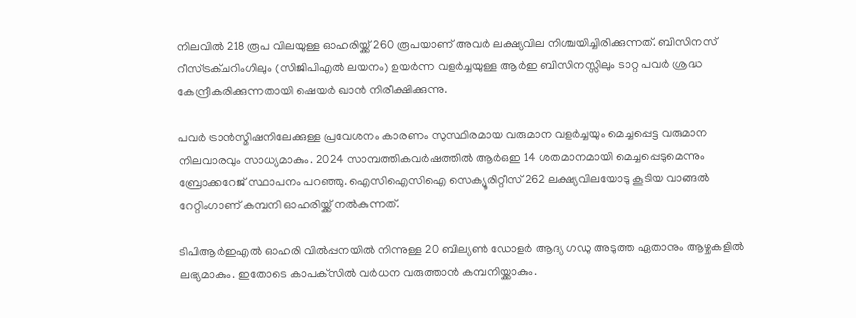നിലവില്‍ 218 രൂപ വിലയുള്ള ഓഹരിയ്ക്ക് 260 രൂപയാണ് അവര്‍ ലക്ഷ്യവില നിശ്ചയിച്ചിരിക്കുന്നത്. ബിസിനസ് റീസ്ട്രക്ചറിംഗിലും (സിജിപിഎല്‍ ലയനം) ഉയര്‍ന്ന വളര്‍ച്ചയുള്ള ആര്‍ഇ ബിസിനസ്സിലും ടാറ്റ പവര്‍ ശ്രദ്ധ കേന്ദ്രീകരിക്കുന്നതായി ഷെയര്‍ ഖാന്‍ നിരീക്ഷിക്കുന്നു.

പവര്‍ ട്രാന്‍സ്മിഷനിലേക്കുള്ള പ്രവേശനം കാരണം സുസ്ഥിരമായ വരുമാന വളര്‍ച്ചയും മെച്ചപ്പെട്ട വരുമാന നിലവാരവും സാധ്യമാകും. 2024 സാമ്പത്തികവര്‍ഷത്തില്‍ ആര്‍ഒഇ 14 ശതമാനമായി മെച്ചപ്പെടുമെന്നും ബ്രോക്കറേജ് സ്ഥാപനം പറഞ്ഞു. ഐസിഐസിഐ സെക്യൂരിറ്റീസ് 262 ലക്ഷ്യവിലയോടു കൂടിയ വാങ്ങല്‍ റേറ്റിംഗാണ് കമ്പനി ഓഹരിയ്ക്ക് നല്‍കുന്നത്.

ടിപിആര്‍ഇഎല്‍ ഓഹരി വില്‍പ്പനയില്‍ നിന്നുള്ള 20 ബില്യണ്‍ ഡോളര്‍ ആദ്യ ഗഡു അടുത്ത ഏതാനും ആഴ്ചകളില്‍ ലഭ്യമാകും. ഇതോടെ കാപക്‌സില്‍ വര്‍ധന വരുത്താന്‍ കമ്പനിയ്ക്കാകും.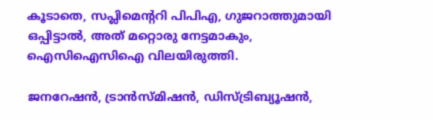കൂടാതെ, സപ്ലിമെന്ററി പിപിഎ, ഗുജറാത്തുമായി ഒപ്പിട്ടാല്‍, അത് മറ്റൊരു നേട്ടമാകും, ഐസിഐസിഐ വിലയിരുത്തി.

ജനറേഷന്‍, ട്രാന്‍സ്മിഷന്‍, ഡിസ്ട്രിബ്യൂഷന്‍,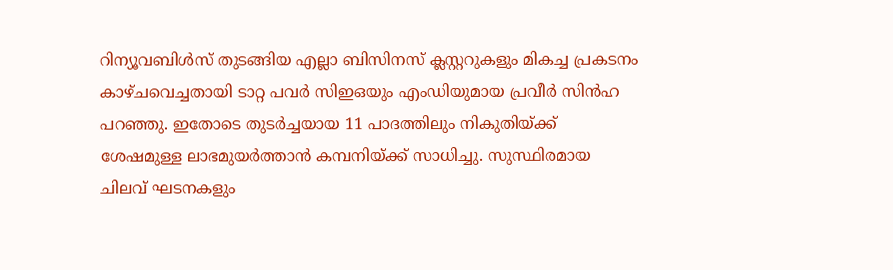റിന്യൂവബിള്‍സ് തുടങ്ങിയ എല്ലാ ബിസിനസ് ക്ലസ്റ്ററുകളും മികച്ച പ്രകടനം കാഴ്ചവെച്ചതായി ടാറ്റ പവര്‍ സിഇഒയും എംഡിയുമായ പ്രവീര്‍ സിന്‍ഹ പറഞ്ഞു. ഇതോടെ തുടര്‍ച്ചയായ 11 പാദത്തിലും നികുതിയ്ക്ക് ശേഷമുള്ള ലാഭമുയര്‍ത്താന്‍ കമ്പനിയ്ക്ക് സാധിച്ചു. സുസ്ഥിരമായ ചിലവ് ഘടനകളും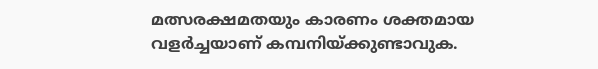മത്സരക്ഷമതയും കാരണം ശക്തമായ വളര്‍ച്ചയാണ് കമ്പനിയ്ക്കുണ്ടാവുക.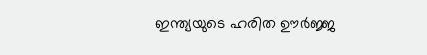ഇന്ത്യയുടെ ഹരിത ഊര്‍ജ്ജ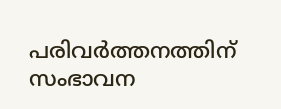പരിവര്‍ത്തനത്തിന് സംഭാവന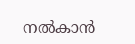നല്‍കാന്‍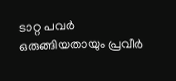ടാറ്റ പവര്‍ ഒരുങ്ങിയതായും പ്രവീര്‍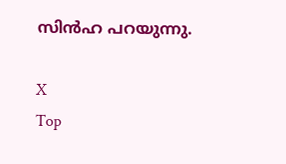സിന്‍ഹ പറയുന്നു.

X
Top